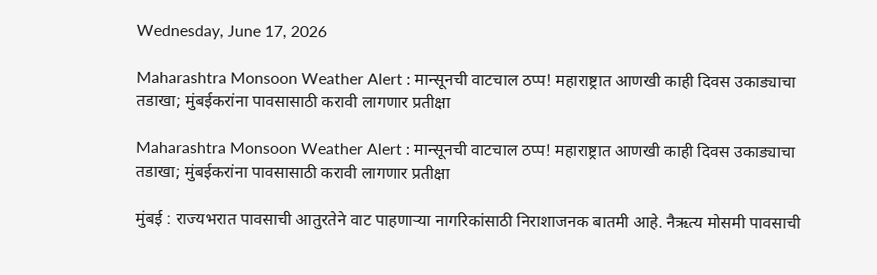Wednesday, June 17, 2026

Maharashtra Monsoon Weather Alert : मान्सूनची वाटचाल ठप्प! महाराष्ट्रात आणखी काही दिवस उकाड्याचा तडाखा; मुंबईकरांना पावसासाठी करावी लागणार प्रतीक्षा

Maharashtra Monsoon Weather Alert : मान्सूनची वाटचाल ठप्प! महाराष्ट्रात आणखी काही दिवस उकाड्याचा तडाखा; मुंबईकरांना पावसासाठी करावी लागणार प्रतीक्षा

मुंबई : राज्यभरात पावसाची आतुरतेने वाट पाहणाऱ्या नागरिकांसाठी निराशाजनक बातमी आहे. नैऋत्य मोसमी पावसाची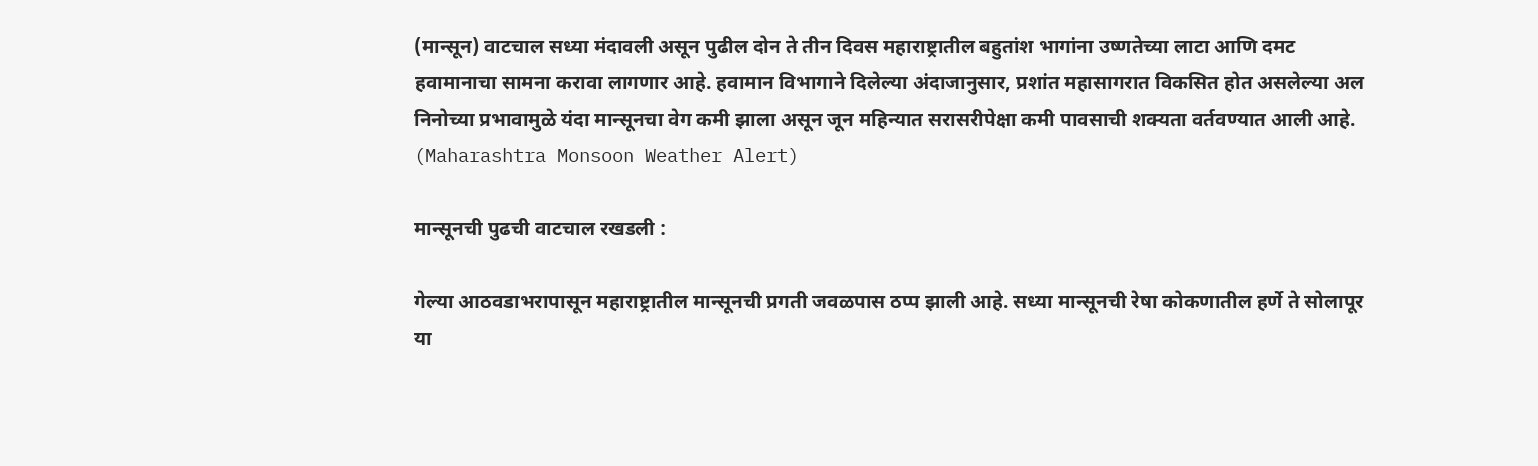(मान्सून) वाटचाल सध्या मंदावली असून पुढील दोन ते तीन दिवस महाराष्ट्रातील बहुतांश भागांना उष्णतेच्या लाटा आणि दमट हवामानाचा सामना करावा लागणार आहे. हवामान विभागाने दिलेल्या अंदाजानुसार, प्रशांत महासागरात विकसित होत असलेल्या अल निनोच्या प्रभावामुळे यंदा मान्सूनचा वेग कमी झाला असून जून महिन्यात सरासरीपेक्षा कमी पावसाची शक्यता वर्तवण्यात आली आहे. (Maharashtra Monsoon Weather Alert)

मान्सूनची पुढची वाटचाल रखडली :

गेल्या आठवडाभरापासून महाराष्ट्रातील मान्सूनची प्रगती जवळपास ठप्प झाली आहे. सध्या मान्सूनची रेषा कोकणातील हर्णे ते सोलापूर या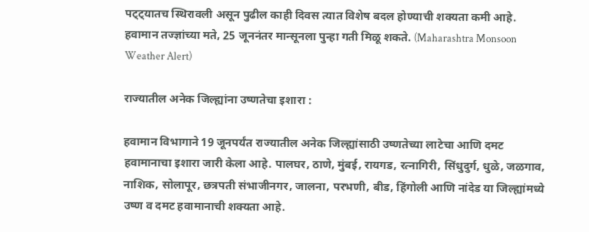पट्ट्यातच स्थिरावली असून पुढील काही दिवस त्यात विशेष बदल होण्याची शक्यता कमी आहे. हवामान तज्ज्ञांच्या मते, 25 जूननंतर मान्सूनला पुन्हा गती मिळू शकते. (Maharashtra Monsoon Weather Alert)

राज्यातील अनेक जिल्ह्यांना उष्णतेचा इशारा :

हवामान विभागाने 19 जूनपर्यंत राज्यातील अनेक जिल्ह्यांसाठी उष्णतेच्या लाटेचा आणि दमट हवामानाचा इशारा जारी केला आहे. पालघर, ठाणे, मुंबई, रायगड, रत्नागिरी, सिंधुदुर्ग, धुळे, जळगाव, नाशिक, सोलापूर, छत्रपती संभाजीनगर, जालना, परभणी, बीड, हिंगोली आणि नांदेड या जिल्ह्यांमध्ये उष्ण व दमट हवामानाची शक्यता आहे.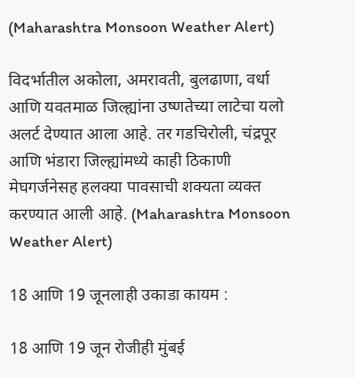(Maharashtra Monsoon Weather Alert)

विदर्भातील अकोला, अमरावती, बुलढाणा, वर्धा आणि यवतमाळ जिल्ह्यांना उष्णतेच्या लाटेचा यलो अलर्ट देण्यात आला आहे. तर गडचिरोली, चंद्रपूर आणि भंडारा जिल्ह्यांमध्ये काही ठिकाणी मेघगर्जनेसह हलक्या पावसाची शक्यता व्यक्त करण्यात आली आहे. (Maharashtra Monsoon Weather Alert)

18 आणि 19 जूनलाही उकाडा कायम :

18 आणि 19 जून रोजीही मुंबई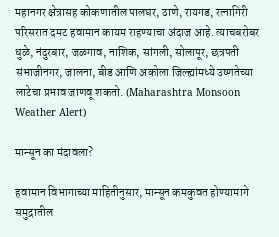महानगर क्षेत्रासह कोकणातील पालघर, ठाणे, रायगड, रत्नागिरी परिसरात दमट हवामान कायम राहण्याचा अंदाज आहे. त्याचबरोबर धुळे, नंदुरबार, जळगाव, नाशिक, सांगली, सोलापूर, छत्रपती संभाजीनगर, जालना, बीड आणि अकोला जिल्ह्यांमध्ये उष्णतेच्या लाटेचा प्रभाव जाणवू शकतो. (Maharashtra Monsoon Weather Alert)

मान्सून का मंदावला?

हवामान विभागाच्या माहितीनुसार, मान्सून कमकुवत होण्यामागे समुद्रातील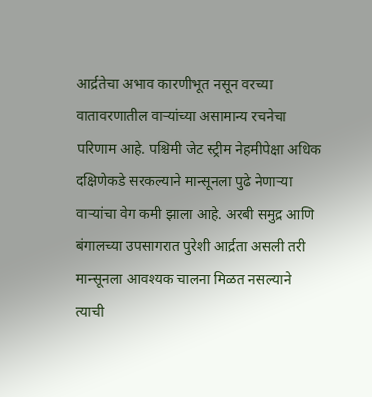आर्द्रतेचा अभाव कारणीभूत नसून वरच्या वातावरणातील वाऱ्यांच्या असामान्य रचनेचा परिणाम आहे. पश्चिमी जेट स्ट्रीम नेहमीपेक्षा अधिक दक्षिणेकडे सरकल्याने मान्सूनला पुढे नेणाऱ्या वाऱ्यांचा वेग कमी झाला आहे. अरबी समुद्र आणि बंगालच्या उपसागरात पुरेशी आर्द्रता असली तरी मान्सूनला आवश्यक चालना मिळत नसल्याने त्याची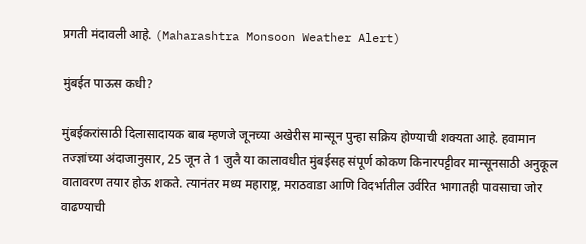प्रगती मंदावली आहे. (Maharashtra Monsoon Weather Alert)

मुंबईत पाऊस कधी?

मुंबईकरांसाठी दिलासादायक बाब म्हणजे जूनच्या अखेरीस मान्सून पुन्हा सक्रिय होण्याची शक्यता आहे. हवामान तज्ज्ञांच्या अंदाजानुसार, 25 जून ते 1 जुलै या कालावधीत मुंबईसह संपूर्ण कोकण किनारपट्टीवर मान्सूनसाठी अनुकूल वातावरण तयार होऊ शकते. त्यानंतर मध्य महाराष्ट्र, मराठवाडा आणि विदर्भातील उर्वरित भागातही पावसाचा जोर वाढण्याची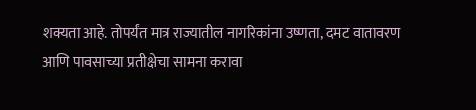शक्यता आहे. तोपर्यंत मात्र राज्यातील नागरिकांना उष्णता, दमट वातावरण आणि पावसाच्या प्रतीक्षेचा सामना करावा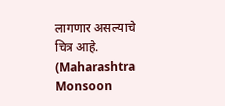लागणार असल्याचे चित्र आहे. (Maharashtra Monsoon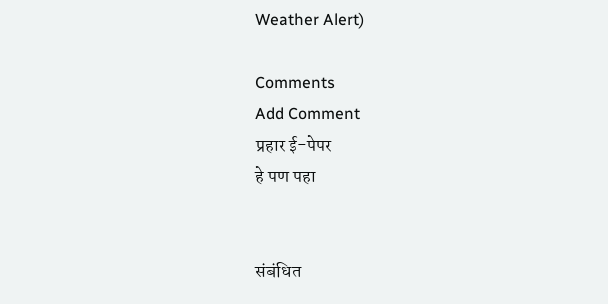Weather Alert)

Comments
Add Comment
प्रहार ई-पेपर
हे पण पहा


संबंधित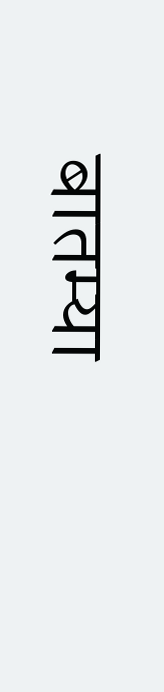बातम्या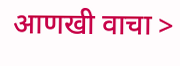आणखी वाचा >